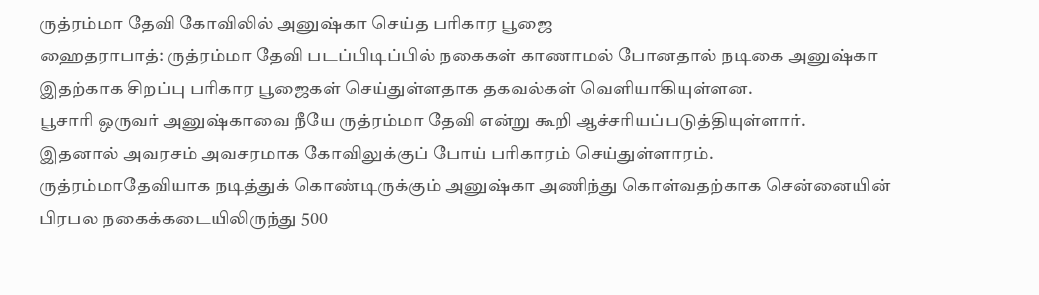ருத்ரம்மா தேவி கோவிலில் அனுஷ்கா செய்த பரிகார பூஜை
ஹைதராபாத்: ருத்ரம்மா தேவி படப்பிடிப்பில் நகைகள் காணாமல் போனதால் நடிகை அனுஷ்கா இதற்காக சிறப்பு பரிகார பூஜைகள் செய்துள்ளதாக தகவல்கள் வெளியாகியுள்ளன.
பூசாரி ஒருவர் அனுஷ்காவை நீயே ருத்ரம்மா தேவி என்று கூறி ஆச்சரியப்படுத்தியுள்ளார்.
இதனால் அவரசம் அவசரமாக கோவிலுக்குப் போய் பரிகாரம் செய்துள்ளாரம்.
ருத்ரம்மாதேவியாக நடித்துக் கொண்டிருக்கும் அனுஷ்கா அணிந்து கொள்வதற்காக சென்னையின் பிரபல நகைக்கடையிலிருந்து 500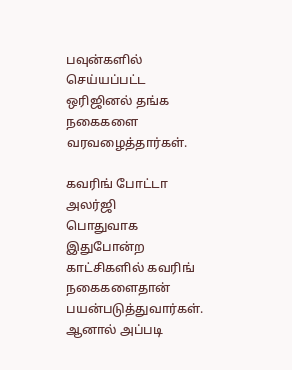பவுன்களில் செய்யப்பட்ட ஒரிஜினல் தங்க நகைகளை வரவழைத்தார்கள்.

கவரிங் போட்டா அலர்ஜி
பொதுவாக இதுபோன்ற காட்சிகளில் கவரிங் நகைகளைதான் பயன்படுத்துவார்கள். ஆனால் அப்படி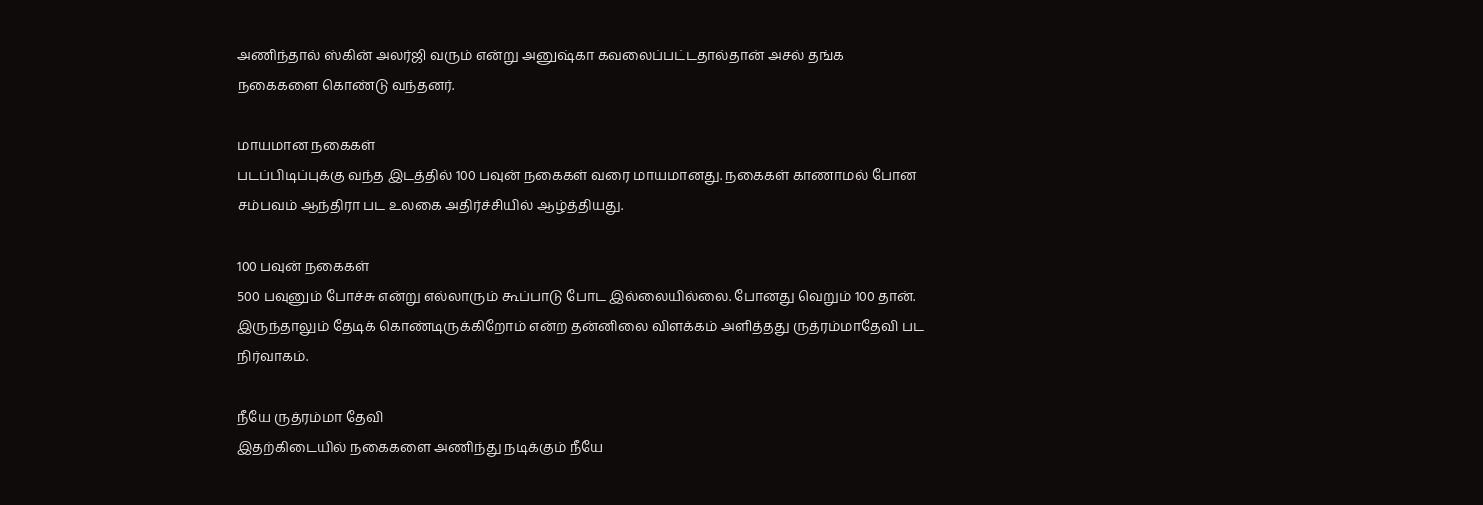அணிந்தால் ஸ்கின் அலர்ஜி வரும் என்று அனுஷ்கா கவலைப்பட்டதால்தான் அசல் தங்க நகைகளை கொண்டு வந்தனர்.

மாயமான நகைகள்
படப்பிடிப்புக்கு வந்த இடத்தில் 100 பவுன் நகைகள் வரை மாயமானது. நகைகள் காணாமல் போன சம்பவம் ஆந்திரா பட உலகை அதிர்ச்சியில் ஆழ்த்தியது.

100 பவுன் நகைகள்
500 பவுனும் போச்சு என்று எல்லாரும் கூப்பாடு போட இல்லையில்லை. போனது வெறும் 100 தான். இருந்தாலும் தேடிக் கொண்டிருக்கிறோம் என்ற தன்னிலை விளக்கம் அளித்தது ருத்ரம்மாதேவி பட நிர்வாகம்.

நீயே ருத்ரம்மா தேவி
இதற்கிடையில் நகைகளை அணிந்து நடிக்கும் நீயே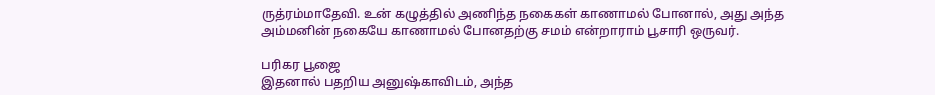ருத்ரம்மாதேவி. உன் கழுத்தில் அணிந்த நகைகள் காணாமல் போனால், அது அந்த அம்மனின் நகையே காணாமல் போனதற்கு சமம் என்றாராம் பூசாரி ஒருவர்.

பரிகர பூஜை
இதனால் பதறிய அனுஷ்காவிடம், அந்த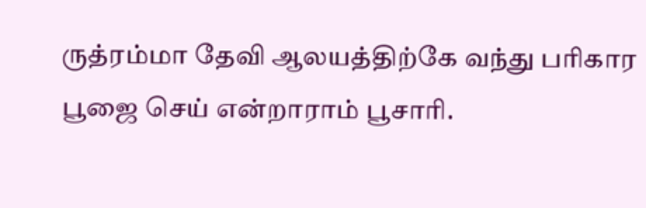ருத்ரம்மா தேவி ஆலயத்திற்கே வந்து பரிகார பூஜை செய் என்றாராம் பூசாரி.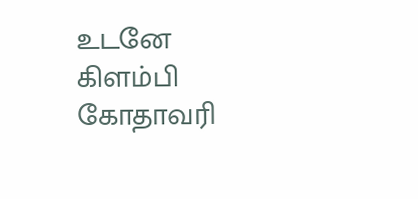உடனே கிளம்பி கோதாவரி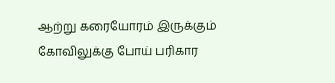ஆற்று கரையோரம் இருக்கும் கோவிலுக்கு போய் பரிகார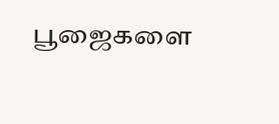பூஜைகளை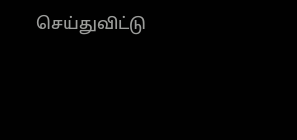செய்துவிட்டு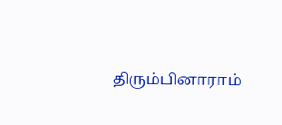திரும்பினாராம்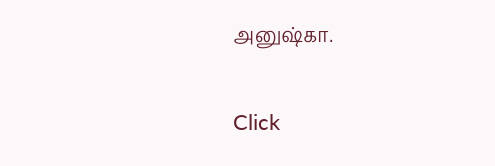அனுஷ்கா.


Click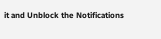it and Unblock the Notifications